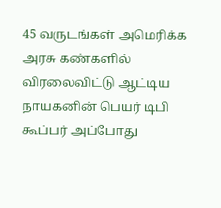45 வருடங்கள் அமெரிக்க அரசு கண்களில் விரலைவிட்டு ஆட்டிய நாயகனின் பெயர் டிபி கூப்பர் அப்போது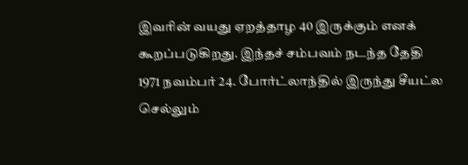இவரின் வயது ஏறத்தாழ 40 இருக்கும் எனக் கூறப்படுகிறது. இந்தச் சம்பவம் நடந்த தேதி 1971 நவம்பர் 24. போர்ட்லாந்தில் இருந்து சீயட்ல செல்லும்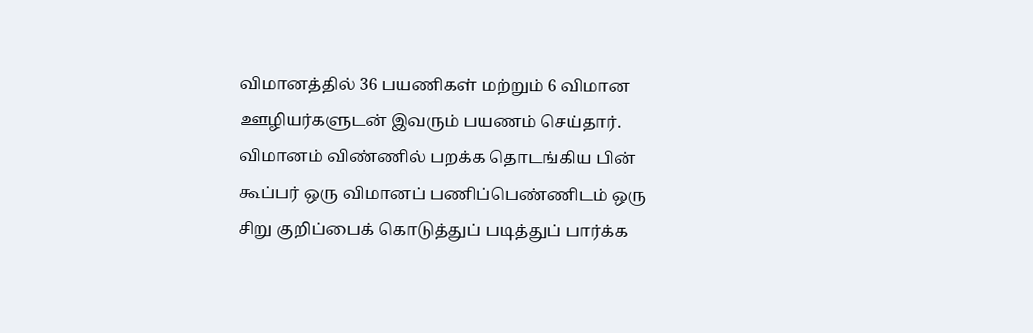விமானத்தில் 36 பயணிகள் மற்றும் 6 விமான ஊழியர்களுடன் இவரும் பயணம் செய்தார். விமானம் விண்ணில் பறக்க தொடங்கிய பின் கூப்பர் ஒரு விமானப் பணிப்பெண்ணிடம் ஒரு சிறு குறிப்பைக் கொடுத்துப் படித்துப் பார்க்க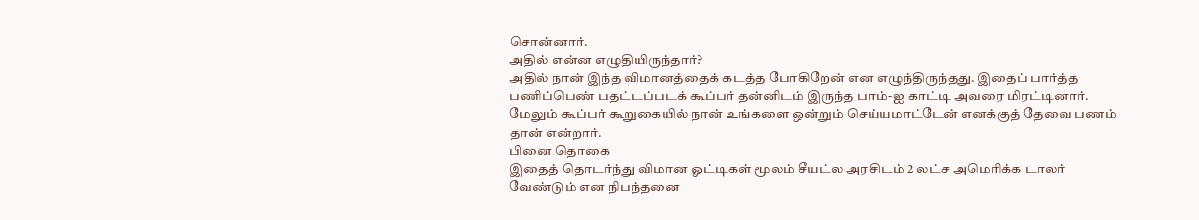சொன்னார்.
அதில் என்ன எழுதியிருந்தார்?
அதில் நான் இந்த விமானத்தைக் கடத்த போகிறேன் என எழுந்திருந்தது. இதைப் பார்த்த பணிப்பெண் பதட்டப்படக் கூப்பர் தன்னிடம் இருந்த பாம்-ஐ காட்டி அவரை மிரட்டினார். மேலும் கூப்பர் கூறுகையில் நான் உங்களை ஒன்றும் செய்யமாட்டேன் எனக்குத் தேவை பணம் தான் என்றார்.
பினை தொகை
இதைத் தொடர்ந்து விமான ஓட்டிகள் மூலம் சீயட்ல அரசிடம் 2 லட்ச அமெரிக்க டாலர் வேண்டும் என நிபந்தனை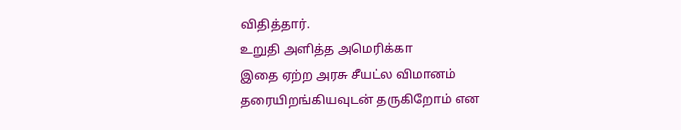விதித்தார்.
உறுதி அளித்த அமெரிக்கா
இதை ஏற்ற அரசு சீயட்ல விமானம் தரையிறங்கியவுடன் தருகிறோம் என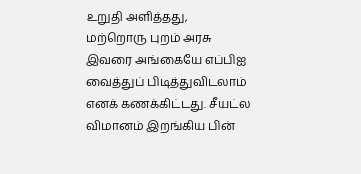உறுதி அளித்தது, மற்றொரு புறம் அரசு இவரை அங்கையே எப்பிஐ வைத்துப் பிடித்துவிடலாம் எனக் கணக்கிட்டது. சீயட்ல விமானம் இறங்கிய பின்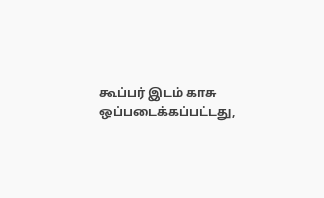கூப்பர் இடம் காசு ஒப்படைக்கப்பட்டது,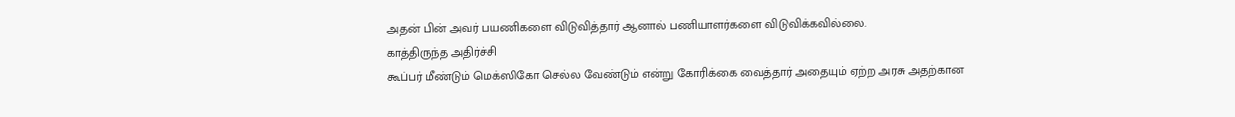அதன் பின் அவர் பயணிகளை விடுவித்தார் ஆனால் பணியாளர்களை விடுவிக்கவில்லை.
காத்திருந்த அதிர்ச்சி
கூப்பர் மீண்டும் மெக்ஸிகோ செல்ல வேண்டும் என்று கோரிக்கை வைத்தார் அதையும் ஏற்ற அரசு அதற்கான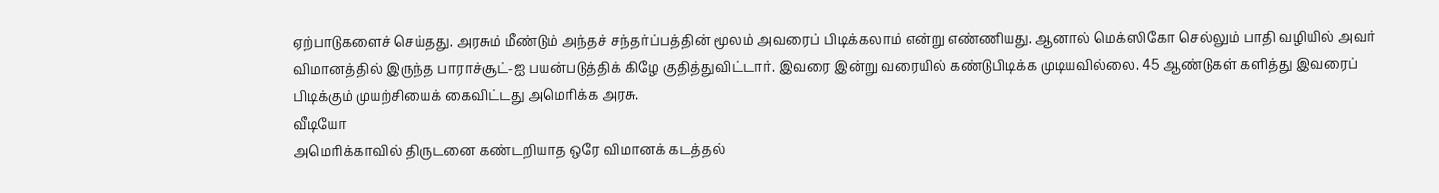ஏற்பாடுகளைச் செய்தது. அரசும் மீண்டும் அந்தச் சந்தர்ப்பத்தின் மூலம் அவரைப் பிடிக்கலாம் என்று எண்ணியது. ஆனால் மெக்ஸிகோ செல்லும் பாதி வழியில் அவர் விமானத்தில் இருந்த பாராச்சூட்-ஐ பயன்படுத்திக் கிழே குதித்துவிட்டார். இவரை இன்று வரையில் கண்டுபிடிக்க முடியவில்லை. 45 ஆண்டுகள் களித்து இவரைப் பிடிக்கும் முயற்சியைக் கைவிட்டது அமெரிக்க அரசு.
வீடியோ
அமெரிக்காவில் திருடனை கண்டறியாத ஒரே விமானக் கடத்தல்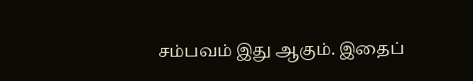சம்பவம் இது ஆகும். இதைப்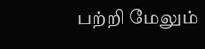பற்றி மேலும்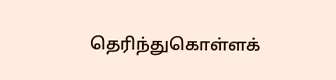தெரிந்துகொள்ளக்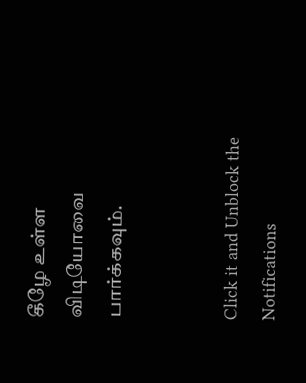கீழே உள்ள விடியோவை பார்க்கவும்.


Click it and Unblock the Notifications